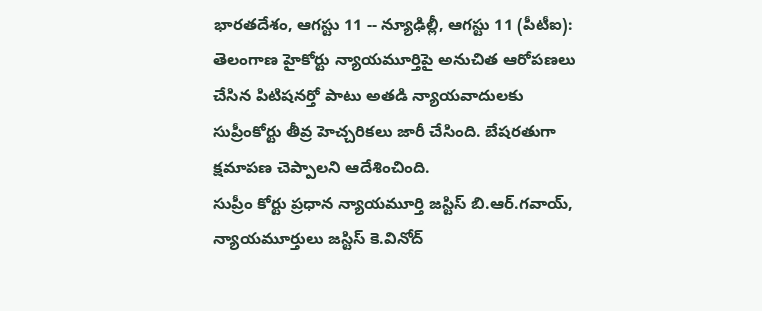భారతదేశం, ఆగస్టు 11 -- న్యూఢిల్లీ, ఆగస్టు 11 (పీటీఐ): తెలంగాణ హైకోర్టు న్యాయమూర్తిపై అనుచిత ఆరోపణలు చేసిన పిటిషనర్తో పాటు అతడి న్యాయవాదులకు సుప్రీంకోర్టు తీవ్ర హెచ్చరికలు జారీ చేసింది. బేషరతుగా క్షమాపణ చెప్పాలని ఆదేశించింది.
సుప్రీం కోర్టు ప్రధాన న్యాయమూర్తి జస్టిస్ బి.ఆర్.గవాయ్, న్యాయమూర్తులు జస్టిస్ కె.వినోద్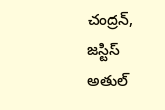చంద్రన్, జస్టిస్ అతుల్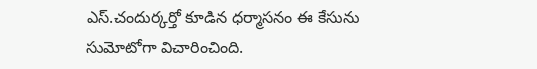ఎస్.చందుర్కర్తో కూడిన ధర్మాసనం ఈ కేసును సుమోటోగా విచారించింది.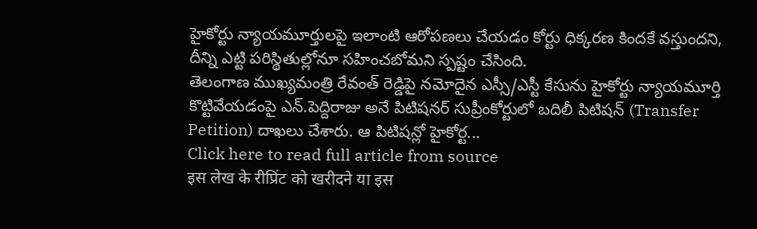హైకోర్టు న్యాయమూర్తులపై ఇలాంటి ఆరోపణలు చేయడం కోర్టు ధిక్కరణ కిందకే వస్తుందని, దీన్ని ఎట్టి పరిస్థితుల్లోనూ సహించబోమని స్పష్టం చేసింది.
తెలంగాణ ముఖ్యమంత్రి రేవంత్ రెడ్డిపై నమోదైన ఎస్సీ/ఎస్టీ కేసును హైకోర్టు న్యాయమూర్తి కొట్టివేయడంపై ఎన్.పెద్దిరాజు అనే పిటిషనర్ సుప్రీంకోర్టులో బదిలీ పిటిషన్ (Transfer Petition) దాఖలు చేశారు. ఆ పిటిషన్లో హైకోర్ట...
Click here to read full article from source
इस लेख के रीप्रिंट को खरीदने या इस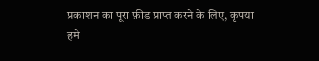प्रकाशन का पूरा फ़ीड प्राप्त करने के लिए, कृपया
हमे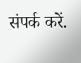संपर्क करें.